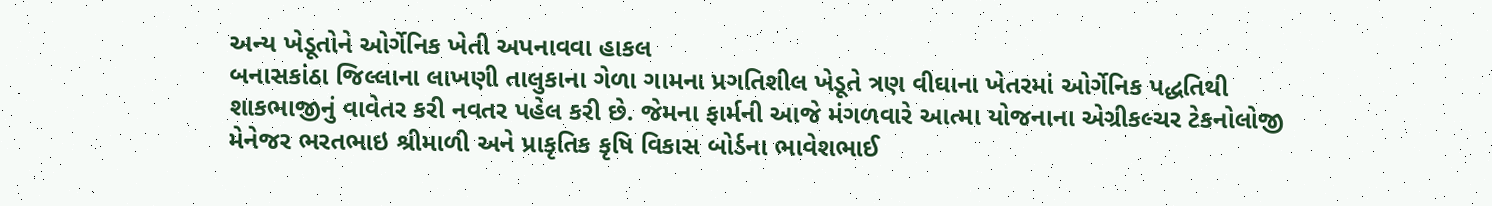અન્ય ખેડૂતોને ઓર્ગેનિક ખેતી અપનાવવા હાકલ
બનાસકાંઠા જિલ્લાના લાખણી તાલુકાના ગેળા ગામના પ્રગતિશીલ ખેડૂતે ત્રણ વીઘાના ખેતરમાં ઓર્ગેનિક પદ્ધતિથી શાકભાજીનું વાવેતર કરી નવતર પહેલ કરી છે. જેમના ફાર્મની આજે મંગળવારે આત્મા યોજનાના એગ્રીકલ્ચર ટેકનોલોજી મેનેજર ભરતભાઇ શ્રીમાળી અને પ્રાકૃતિક કૃષિ વિકાસ બોર્ડના ભાવેશભાઈ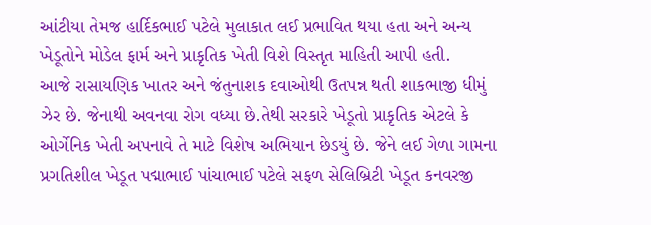આંટીયા તેમજ હાર્દિકભાઈ પટેલે મુલાકાત લઈ પ્રભાવિત થયા હતા અને અન્ય ખેડૂતોને મોડેલ ફાર્મ અને પ્રાકૃતિક ખેતી વિશે વિસ્તૃત માહિતી આપી હતી.
આજે રાસાયણિક ખાતર અને જંતુનાશક દવાઓથી ઉતપન્ન થતી શાકભાજી ધીમું ઝેર છે. જેનાથી અવનવા રોગ વધ્યા છે.તેથી સરકારે ખેડૂતો પ્રાકૃતિક એટલે કે ઓર્ગેનિક ખેતી અપનાવે તે માટે વિશેષ અભિયાન છેડયું છે. જેને લઈ ગેળા ગામના પ્રગતિશીલ ખેડૂત પદ્માભાઈ પાંચાભાઈ પટેલે સફળ સેલિબ્રિટી ખેડૂત કનવરજી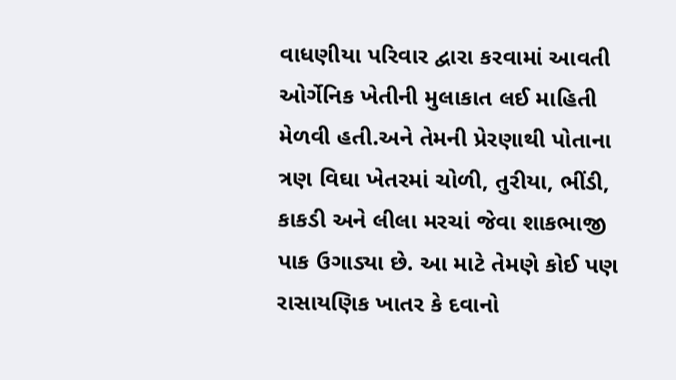વાધણીયા પરિવાર દ્વારા કરવામાં આવતી ઓર્ગેનિક ખેતીની મુલાકાત લઈ માહિતી મેળવી હતી.અને તેમની પ્રેરણાથી પોતાના ત્રણ વિઘા ખેતરમાં ચોળી, તુરીયા, ભીંડી, કાકડી અને લીલા મરચાં જેવા શાકભાજી પાક ઉગાડ્યા છે. આ માટે તેમણે કોઈ પણ રાસાયણિક ખાતર કે દવાનો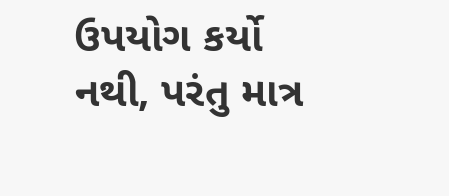ઉપયોગ કર્યો નથી, પરંતુ માત્ર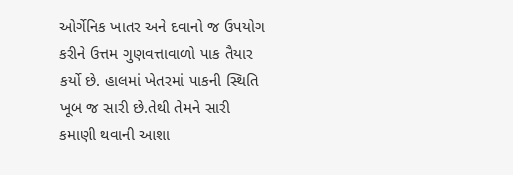ઓર્ગેનિક ખાતર અને દવાનો જ ઉપયોગ કરીને ઉત્તમ ગુણવત્તાવાળો પાક તૈયાર કર્યો છે. હાલમાં ખેતરમાં પાકની સ્થિતિ ખૂબ જ સારી છે.તેથી તેમને સારી કમાણી થવાની આશા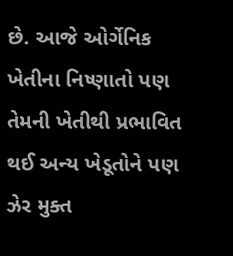છે. આજે ઓર્ગેનિક ખેતીના નિષ્ણાતો પણ તેમની ખેતીથી પ્રભાવિત થઈ અન્ય ખેડૂતોને પણ ઝેર મુક્ત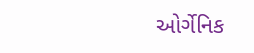ઓર્ગેનિક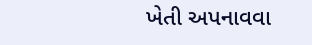ખેતી અપનાવવા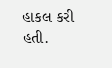હાકલ કરી હતી.